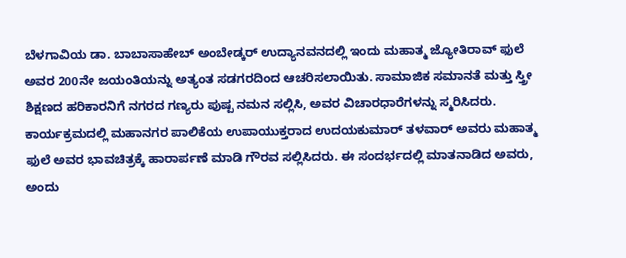ಬೆಳಗಾವಿಯ ಡಾ. ಬಾಬಾಸಾಹೇಬ್ ಅಂಬೇಡ್ಕರ್ ಉದ್ಯಾನವನದಲ್ಲಿ ಇಂದು ಮಹಾತ್ಮ ಜ್ಯೋತಿರಾವ್ ಫುಲೆ ಅವರ 200ನೇ ಜಯಂತಿಯನ್ನು ಅತ್ಯಂತ ಸಡಗರದಿಂದ ಆಚರಿಸಲಾಯಿತು. ಸಾಮಾಜಿಕ ಸಮಾನತೆ ಮತ್ತು ಸ್ತ್ರೀ ಶಿಕ್ಷಣದ ಹರಿಕಾರನಿಗೆ ನಗರದ ಗಣ್ಯರು ಪುಷ್ಪ ನಮನ ಸಲ್ಲಿಸಿ, ಅವರ ವಿಚಾರಧಾರೆಗಳನ್ನು ಸ್ಮರಿಸಿದರು.
ಕಾರ್ಯಕ್ರಮದಲ್ಲಿ ಮಹಾನಗರ ಪಾಲಿಕೆಯ ಉಪಾಯುಕ್ತರಾದ ಉದಯಕುಮಾರ್ ತಳವಾರ್ ಅವರು ಮಹಾತ್ಮ ಫುಲೆ ಅವರ ಭಾವಚಿತ್ರಕ್ಕೆ ಹಾರಾರ್ಪಣೆ ಮಾಡಿ ಗೌರವ ಸಲ್ಲಿಸಿದರು. ಈ ಸಂದರ್ಭದಲ್ಲಿ ಮಾತನಾಡಿದ ಅವರು, ಅಂದು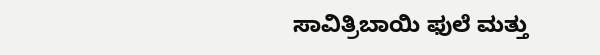ಸಾವಿತ್ರಿಬಾಯಿ ಫುಲೆ ಮತ್ತು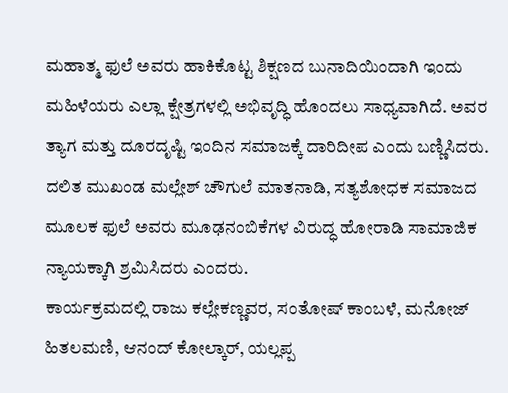ಮಹಾತ್ಮ ಫುಲೆ ಅವರು ಹಾಕಿಕೊಟ್ಟ ಶಿಕ್ಷಣದ ಬುನಾದಿಯಿಂದಾಗಿ ಇಂದು ಮಹಿಳೆಯರು ಎಲ್ಲಾ ಕ್ಷೇತ್ರಗಳಲ್ಲಿ ಅಭಿವೃದ್ಧಿ ಹೊಂದಲು ಸಾಧ್ಯವಾಗಿದೆ. ಅವರ ತ್ಯಾಗ ಮತ್ತು ದೂರದೃಷ್ಟಿ ಇಂದಿನ ಸಮಾಜಕ್ಕೆ ದಾರಿದೀಪ ಎಂದು ಬಣ್ಣಿಸಿದರು.
ದಲಿತ ಮುಖಂಡ ಮಲ್ಲೇಶ್ ಚೌಗುಲೆ ಮಾತನಾಡಿ, ಸತ್ಯಶೋಧಕ ಸಮಾಜದ ಮೂಲಕ ಫುಲೆ ಅವರು ಮೂಢನಂಬಿಕೆಗಳ ವಿರುದ್ಧ ಹೋರಾಡಿ ಸಾಮಾಜಿಕ ನ್ಯಾಯಕ್ಕಾಗಿ ಶ್ರಮಿಸಿದರು ಎಂದರು.
ಕಾರ್ಯಕ್ರಮದಲ್ಲಿ ರಾಜು ಕಲ್ಲೇಕಣ್ಣವರ, ಸಂತೋಷ್ ಕಾಂಬಳೆ, ಮನೋಜ್ ಹಿತಲಮಣಿ, ಆನಂದ್ ಕೋಲ್ಕಾರ್, ಯಲ್ಲಪ್ಪ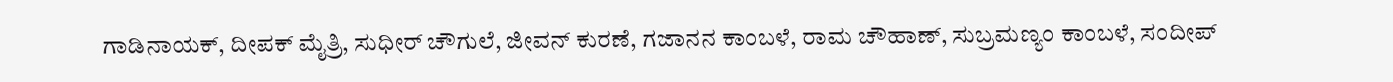ಗಾಡಿನಾಯಕ್, ದೀಪಕ್ ಮೈತ್ರಿ, ಸುಧೀರ್ ಚೌಗುಲೆ, ಜೀವನ್ ಕುರಣೆ, ಗಜಾನನ ಕಾಂಬಳೆ, ರಾಮ ಚೌಹಾಣ್, ಸುಬ್ರಮಣ್ಯಂ ಕಾಂಬಳೆ, ಸಂದೀಪ್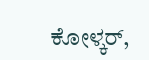ಕೋಳ್ಕರ್,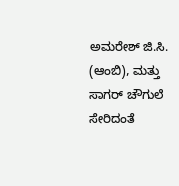ಅಮರೇಶ್ ಜಿ.ಸಿ. (ಆಂಬಿ), ಮತ್ತು ಸಾಗರ್ ಚೌಗುಲೆ ಸೇರಿದಂತೆ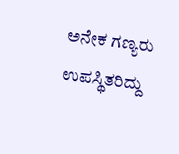ಅನೇಕ ಗಣ್ಯರು ಉಪಸ್ಥಿತರಿದ್ದು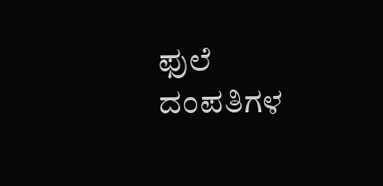ಫುಲೆ ದಂಪತಿಗಳ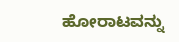ಹೋರಾಟವನ್ನು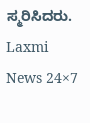ಸ್ಮರಿಸಿದರು.
Laxmi News 24×7